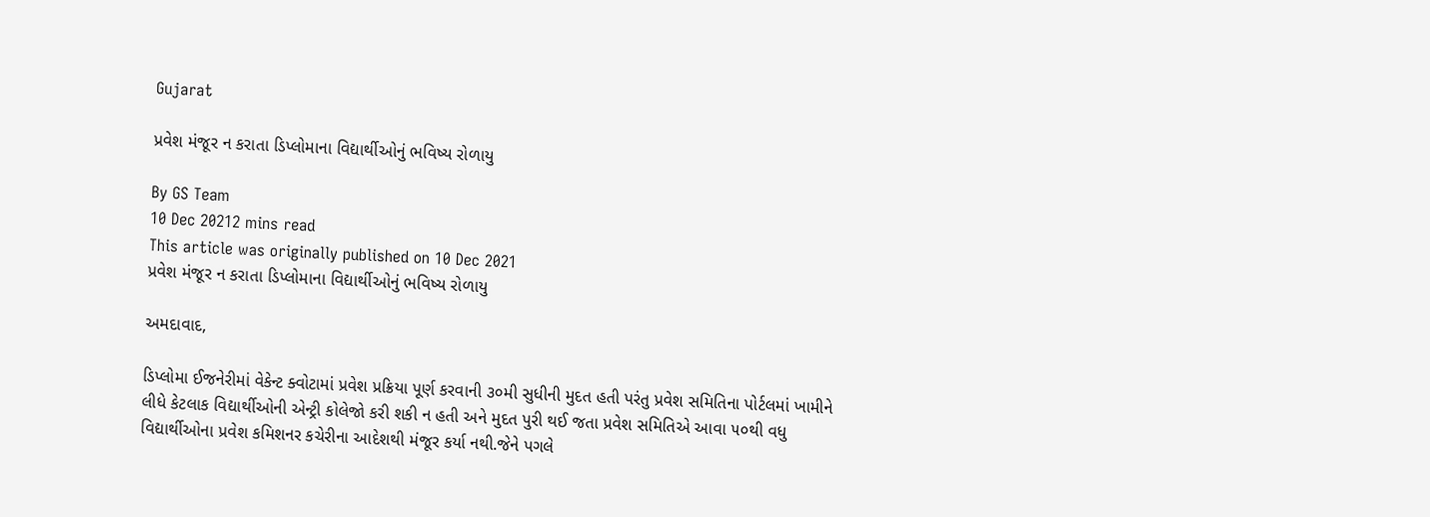Gujarat

પ્રવેશ મંજૂર ન કરાતા ડિપ્લોમાના વિદ્યાર્થીઓનું ભવિષ્ય રોળાયુ

By GS Team
10 Dec 20212 mins read
This article was originally published on 10 Dec 2021
પ્રવેશ મંજૂર ન કરાતા ડિપ્લોમાના વિદ્યાર્થીઓનું ભવિષ્ય રોળાયુ

અમદાવાદ,

ડિપ્લોમા ઈજનેરીમાં વેકેન્ટ ક્વોટામાં પ્રવેશ પ્રક્રિયા પૂર્ણ કરવાની ૩૦મી સુધીની મુદત હતી પરંતુ પ્રવેશ સમિતિના પોર્ટલમાં ખામીને લીધે કેટલાક વિદ્યાર્થીઓની એન્ટ્રી કોલેજો કરી શકી ન હતી અને મુદત પુરી થઈ જતા પ્રવેશ સમિતિએ આવા ૫૦થી વધુ વિદ્યાર્થીઓના પ્રવેશ કમિશનર કચેરીના આદેશથી મંજૂર કર્યા નથી.જેને પગલે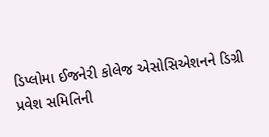ડિપ્લોમા ઈજનેરી કોલેજ એસોસિએશનને ડિગ્રી પ્રવેશ સમિતિની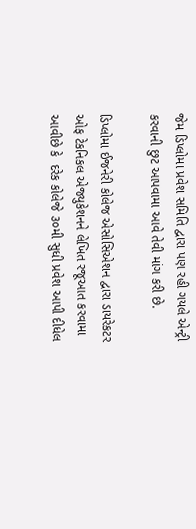જેમ ડિપ્લોમા પ્રવેશ સમિતિ દ્વારા પણ રહી ગયલે એન્ટ્રી કરવાની છુટ આપવામા આવે તેવી માંગ કરી છે.

ડિપ્લોમા ઈજનેરી કોલેજ એસોસિએશન દ્વારા ડાયરેકટર ઓફ ટેકનિકલ એજ્યુકેશનને લેખિત રજૂઆત કરવામા આવીછે કે  દરેક કોલેજે ૩૦મી સુધી પ્રવેશ આપી દીધેલ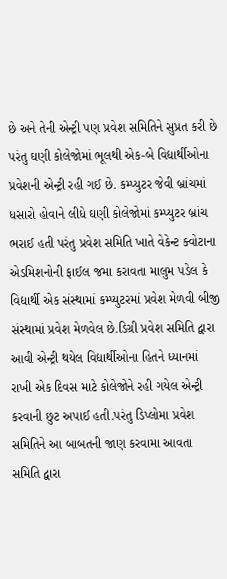છે અને તેની એન્ટ્રી પણ પ્રવેશ સમિતિને સુપ્રત કરી છે પરંતુ ઘણી કોલેજોમાં ભૂલથી એક-બે વિદ્યાર્થીઓના પ્રવેશની એન્ટ્રી રહી ગઈ છે. કમ્પ્યુટર જેવી બ્રાંચમાં ધસારો હોવાને લીધે ઘણી કોલેજોમાં કમ્પ્યુટર બ્રાંચ ભરાઈ હતી પરંતુ પ્રવેશ સમિતિ ખાતે વેકેન્ટ ક્વોટાના એડમિશનોની ફાઈલ જમા કરાવતા માલુમ પડેલ કે વિદ્યાર્થી એક સંસ્થામાં કમ્પ્યુટરમાં પ્રવેશ મેળવી બીજી સંસ્થામાં પ્રવેશ મેળવેલ છે.ડિગ્રી પ્રવેશ સમિતિ દ્વારા આવી એન્ટ્રી થયેલ વિદ્યાર્થીઓના હિતને ધ્યાનમાં રાખી એક દિવસ માટે કોલેજોને રહી ગયેલ એન્ટ્રી કરવાની છુટ અપાઈ હતી.પરંતુ ડિપ્લોમા પ્રવેશ સમિતિને આ બાબતની જાણ કરવામા આવતા સમિતિ દ્વારા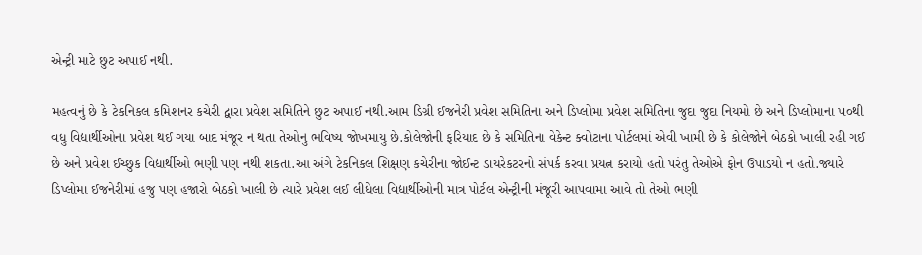એન્ટ્રી માટે છુટ અપાઈ નથી.

મહત્વનું છે કે ટેકનિકલ કમિશનર કચેરી દ્વારા પ્રવેશ સમિતિને છુટ અપાઈ નથી.આમ ડિગ્રી ઈજનેરી પ્રવેશ સમિતિના અને ડિપ્લોમા પ્રવેશ સમિતિના જુદા જુદા નિયમો છે અને ડિપ્લોમાના ૫૦થી વધુ વિદ્યાર્થીઓના પ્રવેશ થઈ ગયા બાદ મંજૂર ન થતા તેઓનુ ભવિષ્ય જોખમાયુ છે.કોલેજોની ફરિયાદ છે કે સમિતિના વેકેન્ટ ક્વોટાના પોર્ટલમાં એવી ખામી છે કે કોલેજોને બેઠકો ખાલી રહી ગઈ છે અને પ્રવેશ ઈચ્છુક વિદ્યાર્થીઓ ભણી પણ નથી શકતા.આ અંગે ટેકનિકલ શિક્ષણ કચેરીના જોઈન્ટ ડાયરેકટરનો સંપર્ક કરવા પ્રયત્ન કરાયો હતો પરંતુ તેઓએ ફોન ઉપાડયો ન હતો.જ્યારે ડિપ્લોમા ઈજનેરીમાં હજુ પણ હજારો બેઠકો ખાલી છે ત્યારે પ્રવેશ લઈ લીધેલા વિદ્યાર્થીઓની માત્ર પોર્ટલ એન્ટ્રીની મંજૂરી આપવામા આવે તો તેઓ ભણી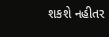શકશે નહીતર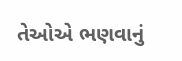તેઓએ ભણવાનું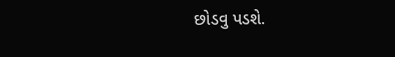છોડવુ પડશે.